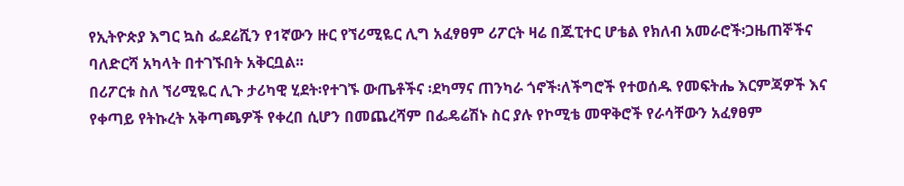የኢትዮጵያ እግር ኳስ ፌደሬሺን የ1ኛውን ዙር የኘሪሚዬር ሊግ አፈፃፀም ሪፖርት ዛሬ በጁፒተር ሆቴል የክለብ አመራሮች፡ጋዜጠኞችና ባለድርሻ አካላት በተገኙበት አቅርቧል፡፡
በሪፖርቱ ስለ ኘሪሚዬር ሊጉ ታሪካዊ ሂደት፡የተገኙ ውጤቶችና ፡ደካማና ጠንካራ ጎኖች፡ለችግሮች የተወሰዱ የመፍትሔ እርምጃዎች እና የቀጣይ የትኩረት አቅጣጫዎች የቀረበ ሲሆን በመጨረሻም በፌዴሬሽኑ ስር ያሉ የኮሚቴ መዋቅሮች የራሳቸውን አፈፃፀም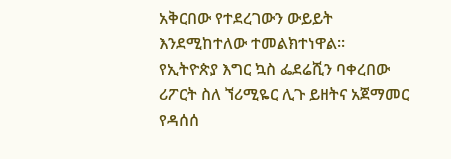አቅርበው የተደረገውን ውይይት እንደሚከተለው ተመልክተነዋል፡፡
የኢትዮጵያ እግር ኳስ ፌደሬሺን ባቀረበው ሪፖርት ስለ ኘሪሚዬር ሊጉ ይዘትና አጀማመር የዳሰሰ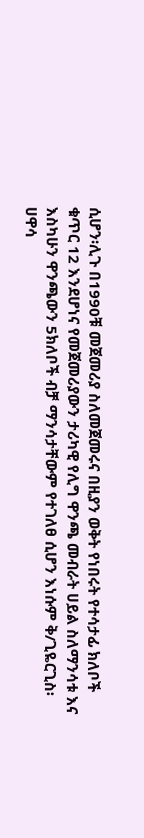ሲሆን፡ሊጉ በ1990ቹ መጀመሪያ ስለመጀመሩና በዚያን ወቅት የነበሩት የተሳታፊ ክለቦች ቁጥር 12 እንደሆነና የመጀመሪያውን ታሪካዊ የሊግ ዋንጫ መብራት ሀይል ስለማንሳቱ እና እስካሁን ዋንጫውን 5ክለቦች ብቻ ማንሳታቸውም የተገለፀ ሲሆን እነሱም ቅ/ጊዬርጊስ፡ሀዋሳ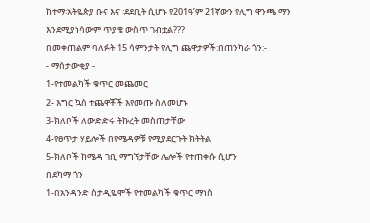ከተማ፡አትዬጵያ ቡና እና ፡ደደቢት ሲሆኑ የ201ዓ’ም 21ኛውን የሊግ ዋንጫ ማን እንደሚያነሳውም ጥያቄ ውስጥ ገብቷል???
በመቀጠልም ባለፉት 15 ሳምንታት የሊግ ጨዋታዎች:በጠንካራ ጎን:-
- ማሰታውቂያ -
1-የተመልካች ቁጥር መጨመር
2- እግር ኳስ ተጨዋቾች እየመጡ ስለመሆኑ
3-ክለቦች ለውድድሩ ትኩረት መስጠታቸው
4-የፀጥታ ሃይሎች በየሜዳዎቹ የሚያደርጉት ክትትል
5-ክለቦች ከሜዳ ገቢ ማግኘታቸው ሌሎች የተጠቀሱ ሲሆን
በደካማ ጎን
1-በአንዳንድ ስታዲዬሞች የተመልካች ቁጥር ማነስ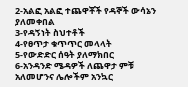2-አልፎ አልፎ ተጨዋቾች የዳኞች ውሳኔን ያለመቀበል
3-የዳኝነት ስህተቶች
4-የፀጥታ ቁጥጥር መላላት
5-የውድድር ሰዓት ያለማክበር
6-አንዳንድ ሜዳዎች ለጨዋታ ምቹ አለመሆንና ሌሎችም አንኳር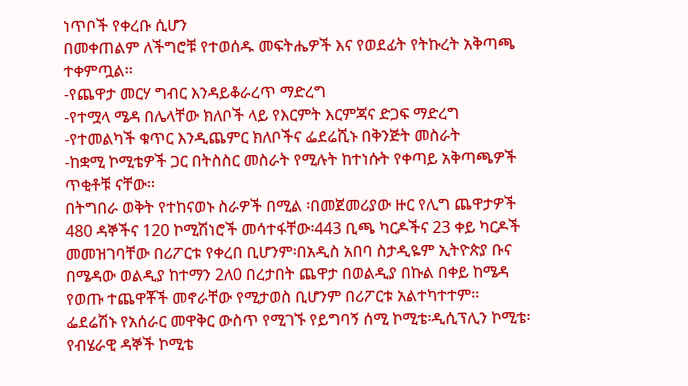ነጥቦች የቀረቡ ሲሆን
በመቀጠልም ለችግሮቹ የተወሰዱ መፍትሔዎች እና የወደፊት የትኩረት አቅጣጫ ተቀምጧል፡፡
-የጨዋታ መርሃ ግብር እንዳይቆራረጥ ማድረግ
-የተሟላ ሜዳ በሌላቸው ክለቦች ላይ የእርምት እርምጃና ድጋፍ ማድረግ
-የተመልካች ቁጥር እንዲጨምር ክለቦችና ፌደሬሺኑ በቅንጅት መስራት
-ከቋሚ ኮሚቴዎች ጋር በትስስር መስራት የሚሉት ከተነሱት የቀጣይ አቅጣጫዎች ጥቂቶቹ ናቸው፡፡
በትግበራ ወቅት የተከናወኑ ስራዎች በሚል ፡በመጀመሪያው ዙር የሊግ ጨዋታዎች 480 ዳኞችና 120 ኮሚሽነሮች መሳተፋቸው፡443 ቢጫ ካርዶችና 23 ቀይ ካርዶች መመዝገባቸው በሪፖርቱ የቀረበ ቢሆንም፡በአዲስ አበባ ስታዲዬም ኢትዮጵያ ቡና በሜዳው ወልዲያ ከተማን 2ለ0 በረታበት ጨዋታ በወልዲያ በኩል በቀይ ከሜዳ የወጡ ተጨዋቾች መኖራቸው የሚታወስ ቢሆንም በሪፖርቱ አልተካተተም፡፡
ፌደሬሽኑ የአሰራር መዋቅር ውስጥ የሚገኙ የይግባኝ ሰሚ ኮሚቴ፡ዲሲፕሊን ኮሚቴ፡የብሄራዊ ዳኞች ኮሚቴ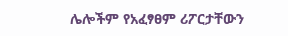ሌሎችም የአፈፃፀም ሪፖርታቸውን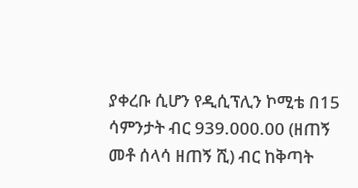ያቀረቡ ሲሆን የዲሲፕሊን ኮሚቴ በ15 ሳምንታት ብር 939.000.00 (ዘጠኝ መቶ ሰላሳ ዘጠኝ ሺ) ብር ከቅጣት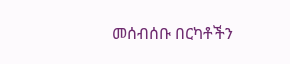መሰብሰቡ በርካቶችን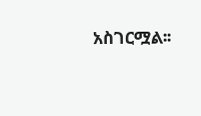አስገርሟል፡፡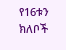የ16ቱን ክለቦች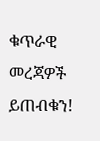ቁጥራዊ መረጃዎች ይጠብቁን!